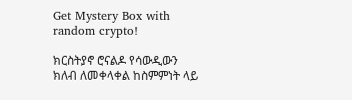Get Mystery Box with random crypto!

ክርስትያኖ ሮናልዶ የሳውዲውን ክለብ ለመቀላቀል ከስምምነት ላይ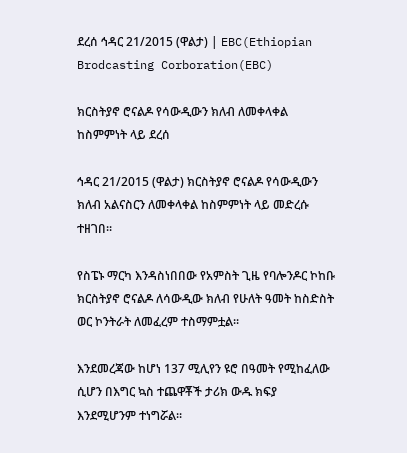ደረሰ ኅዳር 21/2015 (ዋልታ) | EBC(Ethiopian Brodcasting Corboration(EBC)

ክርስትያኖ ሮናልዶ የሳውዲውን ክለብ ለመቀላቀል ከስምምነት ላይ ደረሰ

ኅዳር 21/2015 (ዋልታ) ክርስትያኖ ሮናልዶ የሳውዲውን ክለብ አልናስርን ለመቀላቀል ከስምምነት ላይ መድረሱ ተዘገበ፡፡

የስፔኑ ማርካ እንዳስነበበው የአምስት ጊዜ የባሎንዶር ኮከቡ ክርስትያኖ ሮናልዶ ለሳውዲው ክለብ የሁለት ዓመት ከስድስት ወር ኮንትራት ለመፈረም ተስማምቷል፡፡

እንደመረጃው ከሆነ 137 ሚሊየን ዩሮ በዓመት የሚከፈለው ሲሆን በእግር ኳስ ተጨዋቾች ታሪክ ውዱ ክፍያ እንደሚሆንም ተነግሯል፡፡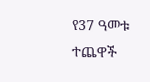የ37 ዓመቱ ተጨዋች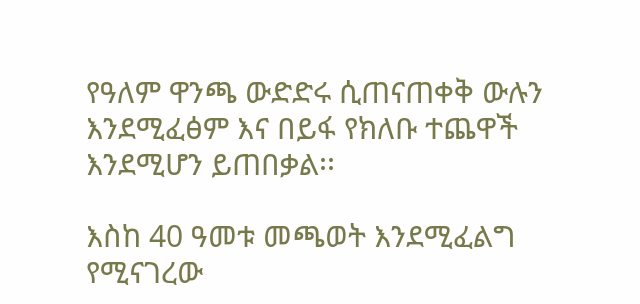የዓለም ዋንጫ ውድድሩ ሲጠናጠቀቅ ውሉን እንደሚፈፅም እና በይፋ የክለቡ ተጨዋች እንደሚሆን ይጠበቃል፡፡

እስከ 40 ዓመቱ መጫወት እንደሚፈልግ የሚናገረው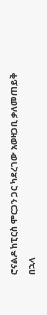ሮናልዶ ከፒርስ ሞርጋን ጋር ካደረገው አወዛጋቢ ቃለመጠይቅ በኋላ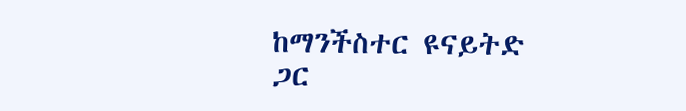ከማንችስተር ዩናይትድ ጋር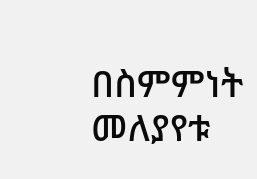በስምምነት መለያየቱ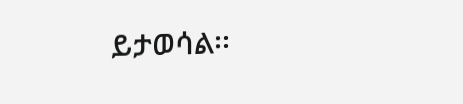ይታወሳል፡፡